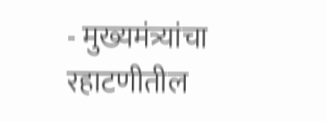- मुख्यमंत्र्यांचा रहाटणीतील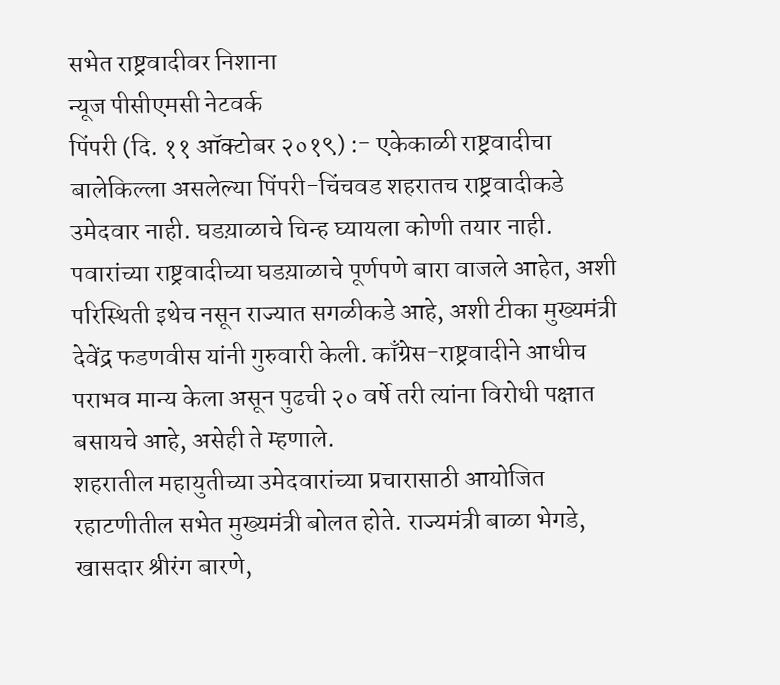सभेत राष्ट्रवादीवर निशाना
न्यूज पीसीएमसी नेटवर्क
पिंपरी (दि. ११ ऑक्टोबर २०१९) :- एकेकाळी राष्ट्रवादीचा बालेकिल्ला असलेल्या पिंपरी-चिंचवड शहरातच राष्ट्रवादीकडे उमेदवार नाही. घडय़ाळाचे चिन्ह घ्यायला कोणी तयार नाही. पवारांच्या राष्ट्रवादीच्या घडय़ाळाचे पूर्णपणे बारा वाजले आहेत, अशी परिस्थिती इथेच नसून राज्यात सगळीकडे आहे, अशी टीका मुख्यमंत्री देवेंद्र फडणवीस यांनी गुरुवारी केली. काँग्रेस-राष्ट्रवादीने आधीच पराभव मान्य केला असून पुढची २० वर्षे तरी त्यांना विरोधी पक्षात बसायचे आहे, असेही ते म्हणाले.
शहरातील महायुतीच्या उमेदवारांच्या प्रचारासाठी आयोजित रहाटणीतील सभेत मुख्यमंत्री बोलत होते. राज्यमंत्री बाळा भेगडे, खासदार श्रीरंग बारणे,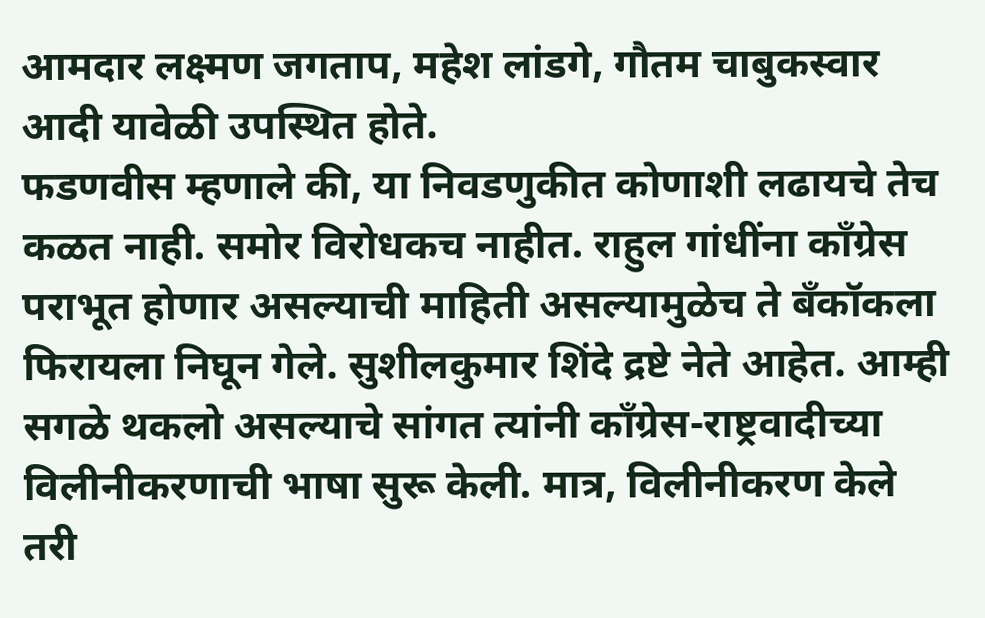आमदार लक्ष्मण जगताप, महेश लांडगे, गौतम चाबुकस्वार आदी यावेळी उपस्थित होते.
फडणवीस म्हणाले की, या निवडणुकीत कोणाशी लढायचे तेच कळत नाही. समोर विरोधकच नाहीत. राहुल गांधींना काँग्रेस पराभूत होणार असल्याची माहिती असल्यामुळेच ते बँकॉकला फिरायला निघून गेले. सुशीलकुमार शिंदे द्रष्टे नेते आहेत. आम्ही सगळे थकलो असल्याचे सांगत त्यांनी काँग्रेस-राष्ट्रवादीच्या विलीनीकरणाची भाषा सुरू केली. मात्र, विलीनीकरण केले तरी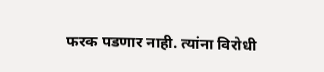फरक पडणार नाही. त्यांना विरोधी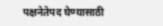पक्षनेतेपद घेण्यासाठी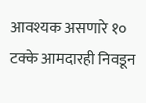आवश्यक असणारे १० टक्के आमदारही निवडून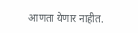आणता येणार नाहीत.